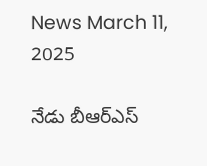News March 11, 2025

నేడు బీఆర్ఎస్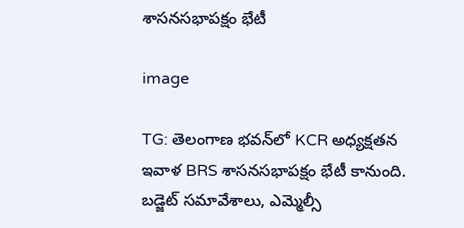శాసనసభాపక్షం భేటీ

image

TG: తెలంగాణ భవన్‌లో KCR అధ్యక్షతన ఇవాళ BRS శాసనసభాపక్షం భేటీ కానుంది. బడ్జెట్ సమావేశాలు, ఎమ్మెల్సీ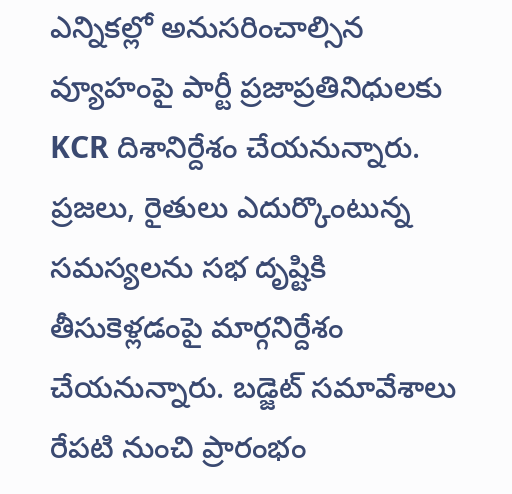ఎన్నికల్లో అనుసరించాల్సిన వ్యూహంపై పార్టీ ప్రజాప్రతినిధులకు KCR దిశానిర్దేశం చేయనున్నారు. ప్రజలు, రైతులు ఎదుర్కొంటున్న సమస్యలను సభ దృష్టికి తీసుకెళ్లడంపై మార్గనిర్దేశం చేయనున్నారు. బడ్జెట్ సమావేశాలు రేపటి నుంచి ప్రారంభం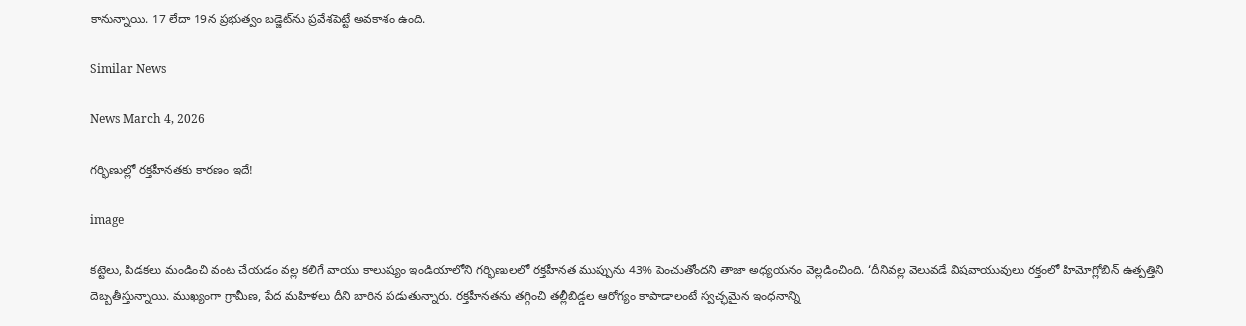కానున్నాయి. 17 లేదా 19న ప్రభుత్వం బడ్జెట్‌ను ప్రవేశపెట్టే అవకాశం ఉంది.

Similar News

News March 4, 2026

గర్భిణుల్లో రక్తహీనతకు కారణం ఇదే!

image

కట్టెలు, పిడకలు మండించి వంట చేయడం వల్ల కలిగే వాయు కాలుష్యం ఇండియాలోని గర్భిణులలో రక్తహీనత ముప్పును 43% పెంచుతోందని తాజా అధ్యయనం వెల్లడించింది. ‘దీనివల్ల వెలువడే విషవాయువులు రక్తంలో హిమోగ్లోబిన్ ఉత్పత్తిని దెబ్బతీస్తున్నాయి. ముఖ్యంగా గ్రామీణ, పేద మహిళలు దీని బారిన పడుతున్నారు. రక్తహీనతను తగ్గించి తల్లీబిడ్డల ఆరోగ్యం కాపాడాలంటే స్వచ్ఛమైన ఇంధనాన్ని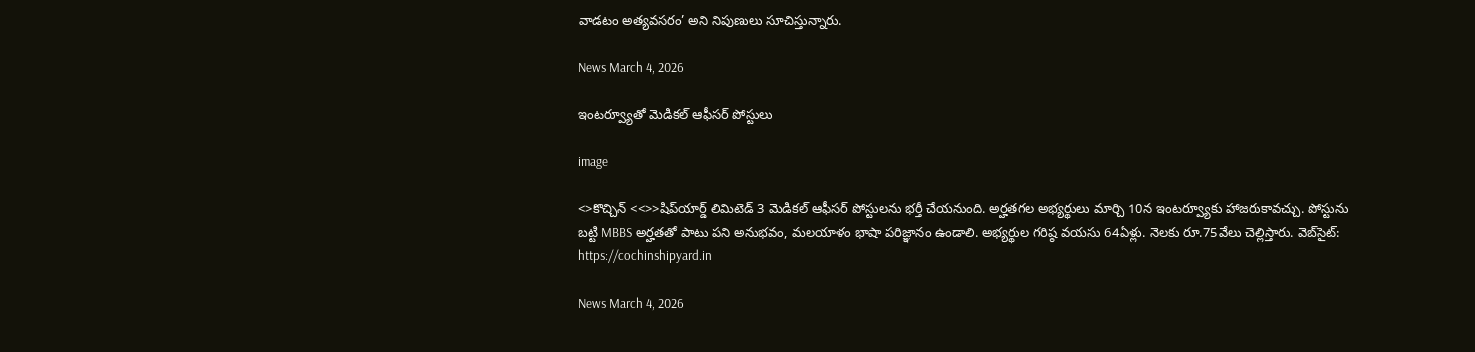వాడటం అత్యవసరం’ అని నిపుణులు సూచిస్తున్నారు.

News March 4, 2026

ఇంటర్వ్యూతో మెడికల్ ఆఫీసర్ పోస్టులు

image

<>కొచ్చిన్ <<>>షిప్‌యార్డ్ లిమిటెడ్ 3 మెడికల్ ఆఫీసర్ పోస్టులను భర్తీ చేయనుంది. అర్హతగల అభ్యర్థులు మార్చి 10న ఇంటర్వ్యూకు హాజరుకావచ్చు. పోస్టును బట్టి MBBS అర్హతతో పాటు పని అనుభవం, మలయాళం భాషా పరిజ్ఞానం ఉండాలి. అభ్యర్థుల గరిష్ఠ వయసు 64ఏళ్లు. నెలకు రూ.75వేలు చెల్లిస్తారు. వెబ్‌సైట్: https://cochinshipyard.in

News March 4, 2026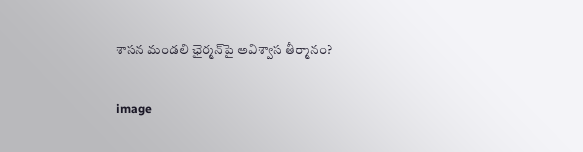శాసన మండలి ఛైర్మన్‌పై అవిశ్వాస తీర్మానం?

image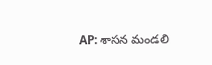AP: శాసన మండలి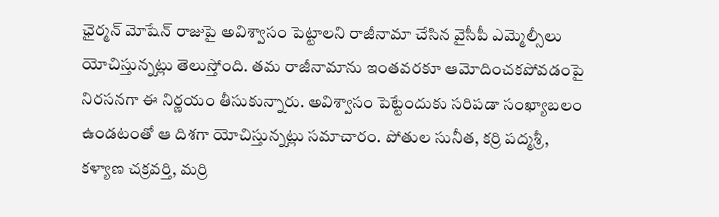ఛైర్మన్ మోషేన్ రాజుపై అవిశ్వాసం పెట్టాలని రాజీనామా చేసిన వైసీపీ ఎమ్మెల్సీలు యోచిస్తున్నట్లు తెలుస్తోంది. తమ రాజీనామాను ఇంతవరకూ ఆమోదించకపోవడంపై నిరసనగా ఈ నిర్ణయం తీసుకున్నారు. అవిశ్వాసం పెట్టేందుకు సరిపడా సంఖ్యాబలం ఉండటంతో ఆ దిశగా యోచిస్తున్నట్లు సమాచారం. పోతుల సునీత, కర్రి పద్మశ్రీ, కళ్యాణ చక్రవర్తి, మర్రి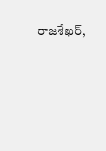రాజశేఖర్,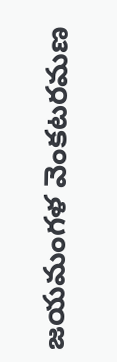జయమంగళ వెంకటరమణ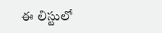ఈ లిస్టులో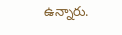ఉన్నారు.